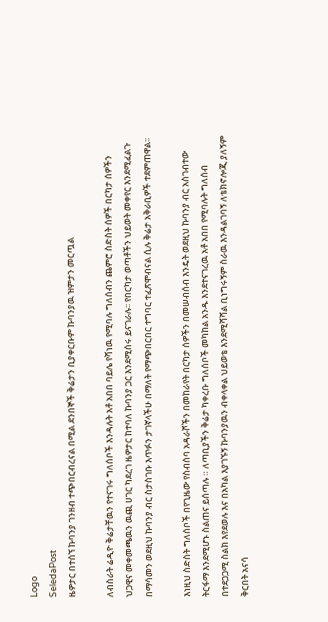Logo
SeledaPost
ዜዎታር በተሰኘ ኩባንያ ገንዘብ ተጭበርብረናል በሚል ደንበኞች ቅሬታን ቢያቀርቡም ኩባንያዉ ዝምታን መርጧል

ለብስራት ሬዲዮ ቅሬታቸዉን የተናገሩ ግለሰቦች እንዳሉት አቶ አበበ ባይሌ የሻነዉ የሚባሉ ግለሰብን ጨምሮ ስድስት ሰዎች በርካታ ሰዎችን ህጋዊና መቀመጫዉን ዉጪ ሀገር ካደረገ ዜዎታር ከተባለ ኩባንያ ጋር እንደሚሰሩ ይናገራሉ፡፡ የበርካታ ወጣቶችን ህይወት መቀየር እንደሚፈልጉ በማሳመን ወደዚህ ኩባንያ ብር ስታስገቡ እጥፉን ታገኛላችሁ በማለት የማጭበርበር ተግባር ተፈጽሞብናል ሲሉ ቅሬታ አቅራቢዎች ተደምጠዋል፡፡

እነዚህ ስድስት ግለሰቦች በየጊዜው የስብሰባ አዳራሾችን በመከራየት በርካታ ሰዎችን በመሠብሰብ እንዴት ወደዚህ ኩባንያ ብር አስገብተው ትርፋማ እንደሚሆኑ ስልጠና ይሰጣሉ ። ለጣቢያችን ቅሬታ ካቀረቡ ግለሰቦች መካከል አንዱ እንደተናገረዉ አቶ አበበ የሚባሉት ግለሰብ በተደጋጋሚ ስልክ እየደወሉ እና በአካል እያገኙኝ ኩባንያዉን ብቀላቀል ህይወቴ እንደሚሻሻል ቢነግሩኝም ስራዉ እንዳልገባኝ ለቴክኖሎጂ ያለኝም ቅርበት አናሳ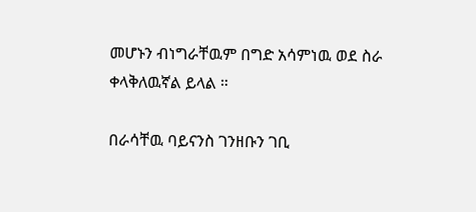መሆኑን ብነግራቸዉም በግድ አሳምነዉ ወደ ስራ ቀላቅለዉኛል ይላል ።

በራሳቸዉ ባይናንስ ገንዘቡን ገቢ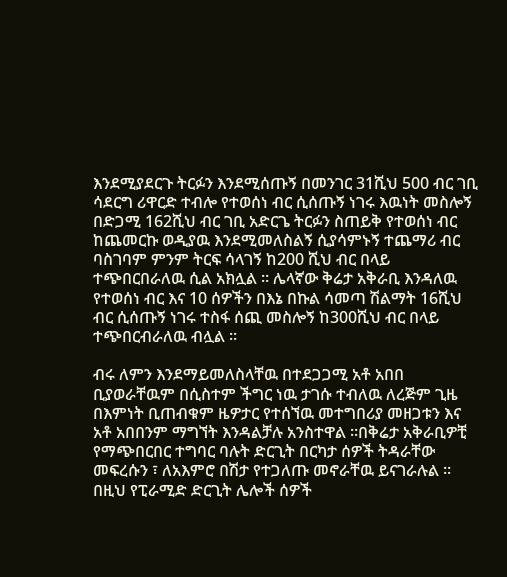እንደሚያደርጉ ትርፉን እንደሚሰጡኝ በመንገር 31ሺህ 500 ብር ገቢ ሳደርግ ሪዋርድ ተብሎ የተወሰነ ብር ሲሰጡኝ ነገሩ እዉነት መስሎኝ በድጋሚ 162ሺህ ብር ገቢ አድርጌ ትርፉን ስጠይቅ የተወሰነ ብር ከጨመርኩ ወዲያዉ እንደሚመለስልኝ ሲያሳምኑኝ ተጨማሪ ብር ባስገባም ምንም ትርፍ ሳላገኝ ከ200 ሺህ ብር በላይ ተጭበርበራለዉ ሲል አክሏል ። ሌላኛው ቅሬታ አቅራቢ እንዳለዉ የተወሰነ ብር እና 10 ሰዎችን በእኔ በኩል ሳመጣ ሽልማት 16ሺህ ብር ሲሰጡኝ ነገሩ ተስፋ ሰጪ መስሎኝ ከ300ሺህ ብር በላይ ተጭበርብራለዉ ብሏል ።

ብሩ ለምን እንደማይመለስላቸዉ በተደጋጋሚ አቶ አበበ ቢያወራቸዉም በሲስተም ችግር ነዉ ታገሱ ተብለዉ ለረጅም ጊዜ በእምነት ቢጠብቁም ዜዎታር የተሰኘዉ መተግበሪያ መዘጋቱን እና አቶ አበበንም ማግኘት እንዳልቻሉ አንስተዋል ።በቅሬታ አቅራቢዎቺ የማጭበርበር ተግባር ባሉት ድርጊት በርካታ ሰዎች ትዳራቸው መፍረሱን ፣ ለአእምሮ በሽታ የተጋለጡ መኖራቸዉ ይናገራሉል ። በዚህ የፒራሚድ ድርጊት ሌሎች ሰዎች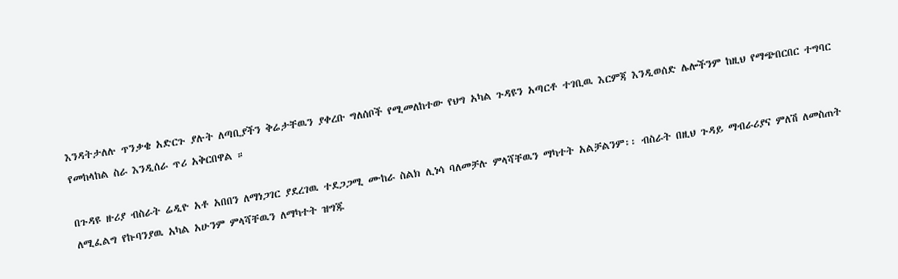እንዳትታለሉ ጥንቃቄ አድርጉ ያሉት ለጣቢያችን ቅሬታቸዉን ያቀረቡ ግለሰቦች የሚመለከተው የህግ አካል ጉዳዩን አጣርቶ ተገቢዉ እርምጃ እንዲወሰድ ሌሎችንም ከዚህ የማጭበርበር ተግባር የመከላከል ስራ እንዲሰራ ጥሪ አቅርበዋል ።

በጉዳዩ ዙሪያ ብስራት ሬዲዮ አቶ አበበን ለማነጋገር ያደረገዉ ተደጋጋሚ ሙከራ ስልክ ሊነሳ ባለመቻሉ ምላሻቸዉን ማካተት አልቻልንም፡፡ ብስራት በዚህ ጉዳይ ማብራሪያና ምለሽ ለመስጠት ለሚፈልግ የኩባንያዉ አካል አሁንም ምላሻቸዉን ለማካተት ዝግጁ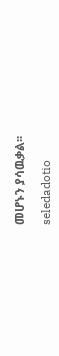መሆኑን ያሳዉቃል፡፡

seledadotio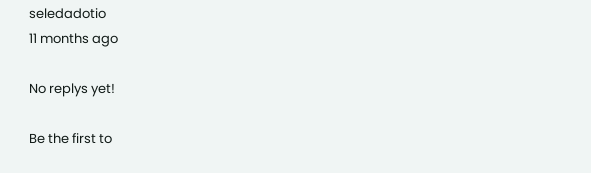seledadotio
11 months ago

No replys yet!

Be the first to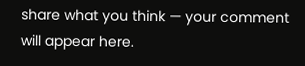share what you think — your comment will appear here.